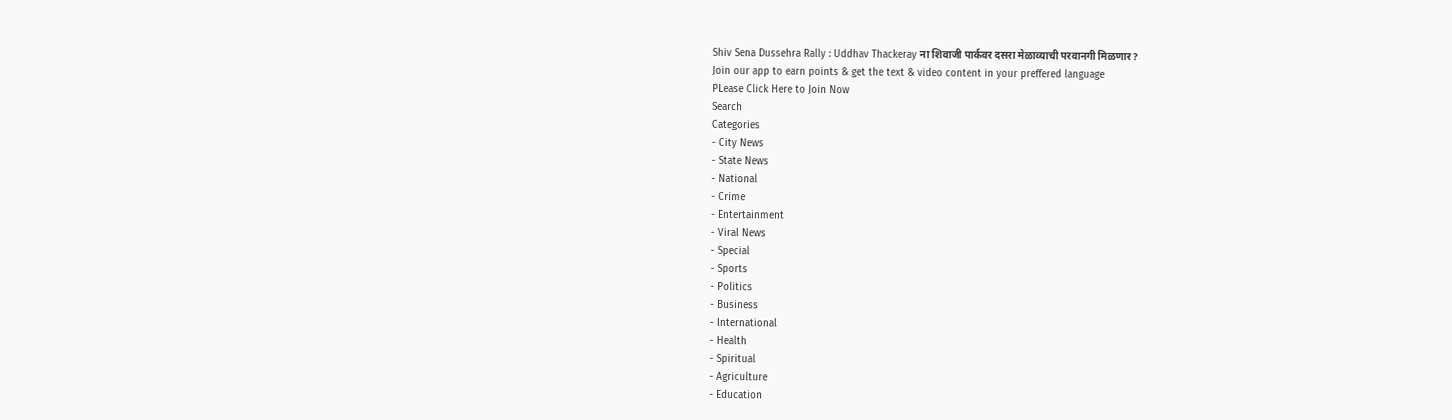Shiv Sena Dussehra Rally : Uddhav Thackeray ना शिवाजी पार्कवर दसरा मेळाव्याची परवानगी मिळणार?
Join our app to earn points & get the text & video content in your preffered language
PLease Click Here to Join Now
Search
Categories
- City News
- State News
- National
- Crime
- Entertainment
- Viral News
- Special
- Sports
- Politics
- Business
- International
- Health
- Spiritual
- Agriculture
- Education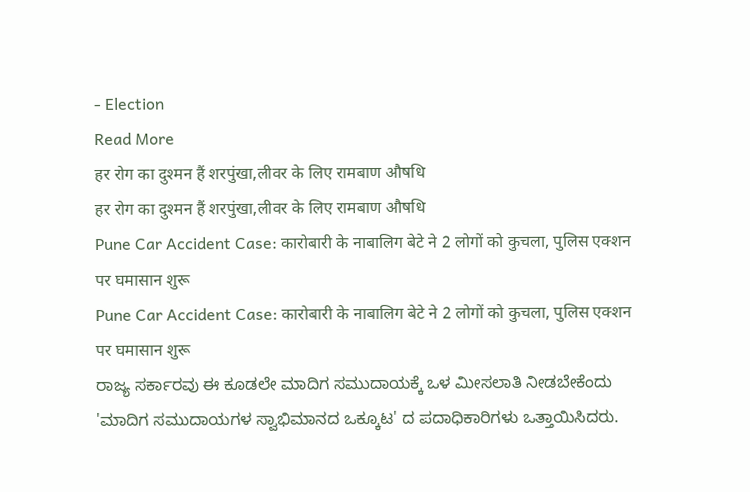- Election
Read More
हर रोग का दुश्मन हैं शरपुंखा,लीवर के लिए रामबाण औषधि
हर रोग का दुश्मन हैं शरपुंखा,लीवर के लिए रामबाण औषधि
Pune Car Accident Case: कारोबारी के नाबालिग बेटे ने 2 लोगों को कुचला, पुलिस एक्शन पर घमासान शुरू
Pune Car Accident Case: कारोबारी के नाबालिग बेटे ने 2 लोगों को कुचला, पुलिस एक्शन पर घमासान शुरू
ರಾಜ್ಯ ಸರ್ಕಾರವು ಈ ಕೂಡಲೇ ಮಾದಿಗ ಸಮುದಾಯಕ್ಕೆ ಒಳ ಮೀಸಲಾತಿ ನೀಡಬೇಕೆಂದು 'ಮಾದಿಗ ಸಮುದಾಯಗಳ ಸ್ವಾಭಿಮಾನದ ಒಕ್ಕೂಟ' ದ ಪದಾಧಿಕಾರಿಗಳು ಒತ್ತಾಯಿಸಿದರು.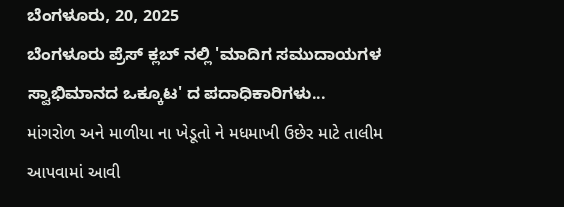ಬೆಂಗಳೂರು, 20, 2025
ಬೆಂಗಳೂರು ಪ್ರೆಸ್ ಕ್ಲಬ್ ನಲ್ಲಿ 'ಮಾದಿಗ ಸಮುದಾಯಗಳ ಸ್ವಾಭಿಮಾನದ ಒಕ್ಕೂಟ' ದ ಪದಾಧಿಕಾರಿಗಳು...
માંગરોળ અને માળીયા ના ખેડૂતો ને મધમાખી ઉછેર માટે તાલીમ આપવામાં આવી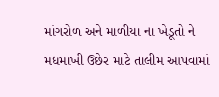માંગરોળ અને માળીયા ના ખેડૂતો ને મધમાખી ઉછેર માટે તાલીમ આપવામાં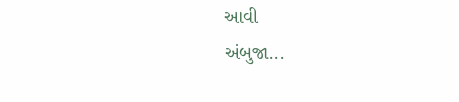આવી
અંબુજા...